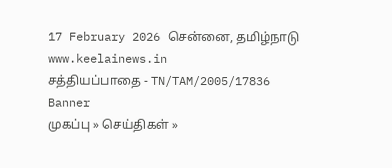17 February 2026 சென்னை, தமிழ்நாடு
www.keelainews.in
சத்தியப்பாதை - TN/TAM/2005/17836
Banner
முகப்பு » செய்திகள் »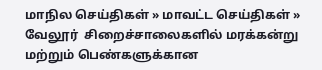மாநில செய்திகள் » மாவட்ட செய்திகள் » வேலூர்  சிறைச்சாலைகளில் மரக்கன்று மற்றும் பெண்களுக்கான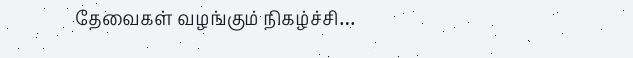தேவைகள் வழங்கும் நிகழ்ச்சி…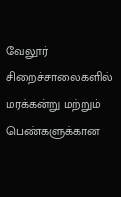வேலூர்  சிறைச்சாலைகளில் மரக்கன்று மற்றும் பெண்களுக்கான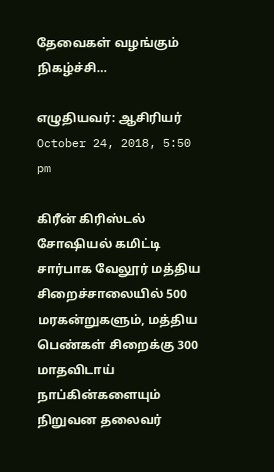தேவைகள் வழங்கும் நிகழ்ச்சி…

எழுதியவர்: ஆசிரியர் October 24, 2018, 5:50 pm

கிரீன் கிரிஸ்டல் சோஷியல் கமிட்டி சார்பாக வேலூர் மத்திய சிறைச்சாலையில் 500 மரகன்றுகளும், மத்திய பெண்கள் சிறைக்கு 300 மாதவிடாய் நாப்கின்களையும் நிறுவன தலைவர்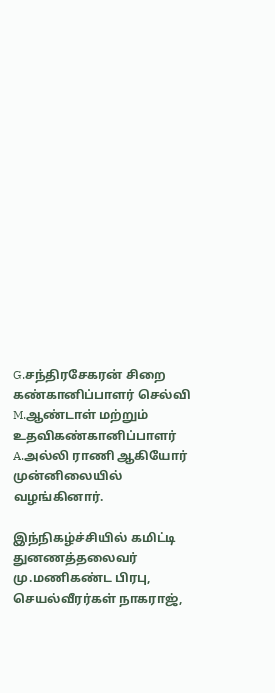G.சந்திரசேகரன் சிறை கண்கானிப்பாளர் செல்வி M.ஆண்டாள் மற்றும் உதவிகண்கானிப்பாளர் A.அல்லி ராணி ஆகியோர்  முன்னிலையில் வழங்கினார்.

இந்நிகழ்ச்சியில் கமிட்டி துனணத்தலைவர் மு.மணிகண்ட பிரபு, செயல்வீரர்கள் நாகராஜ்,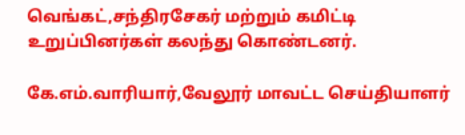வெங்கட்,சந்திரசேகர் மற்றும் கமிட்டி உறுப்பினர்கள் கலந்து கொண்டனர்.

கே.எம்.வாரியார்,வேலூர் மாவட்ட செய்தியாளர்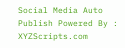Social Media Auto Publish Powered By : XYZScripts.com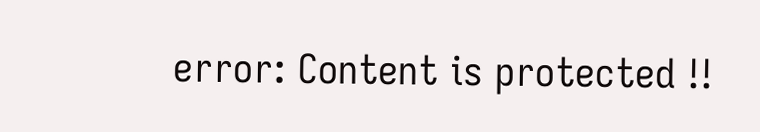error: Content is protected !!